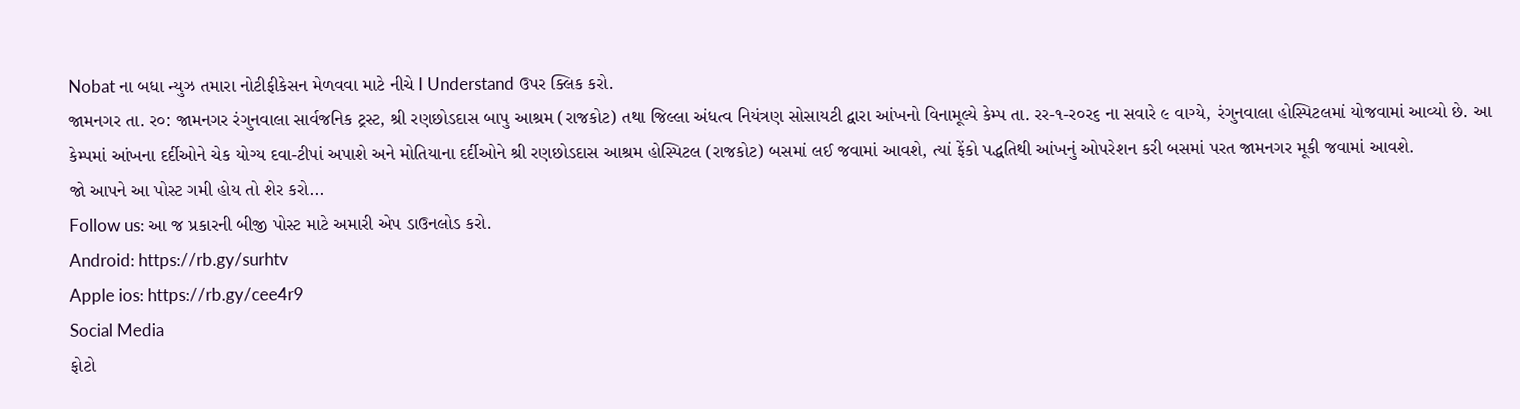Nobat ના બધા ન્યુઝ તમારા નોટીફીકેસન મેળવવા માટે નીચે I Understand ઉપર ક્લિક કરો.
જામનગર તા. ર૦: જામનગર રંગુનવાલા સાર્વજનિક ટ્રસ્ટ, શ્રી રણછોડદાસ બાપુ આશ્રમ (રાજકોટ) તથા જિલ્લા અંધત્વ નિયંત્રણ સોસાયટી દ્વારા આંખનો વિનામૂલ્યે કેમ્પ તા. રર-૧-ર૦ર૬ ના સવારે ૯ વાગ્યે, રંગુનવાલા હોસ્પિટલમાં યોજવામાં આવ્યો છે. આ કેમ્પમાં આંખના દર્દીઓને ચેક યોગ્ય દવા-ટીપાં અપાશે અને મોતિયાના દર્દીઓને શ્રી રણછોડદાસ આશ્રમ હોસ્પિટલ (રાજકોટ) બસમાં લઈ જવામાં આવશે, ત્યાં ફેંકો પદ્ધતિથી આંખનું ઓપરેશન કરી બસમાં પરત જામનગર મૂકી જવામાં આવશે.
જો આપને આ પોસ્ટ ગમી હોય તો શેર કરો...
Follow us: આ જ પ્રકારની બીજી પોસ્ટ માટે અમારી એપ ડાઉનલોડ કરો.
Android: https://rb.gy/surhtv
Apple ios: https://rb.gy/cee4r9
Social Media
ફોટો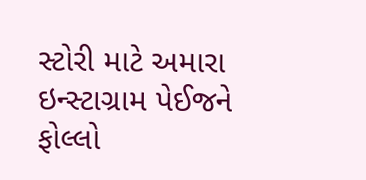સ્ટોરી માટે અમારા ઇન્સ્ટાગ્રામ પેઈજને ફોલ્લો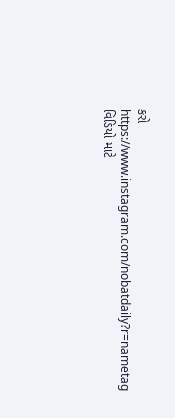કરો
https://www.instagram.com/nobatdaily?r=nametag
વિડિયો માટે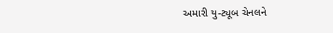અમારી યુ-ટ્યૂબ ચેનલને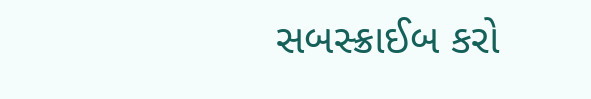સબસ્ક્રાઈબ કરો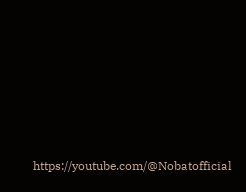https://youtube.com/@Nobatofficial